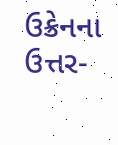ઉક્રેનના ઉત્તર-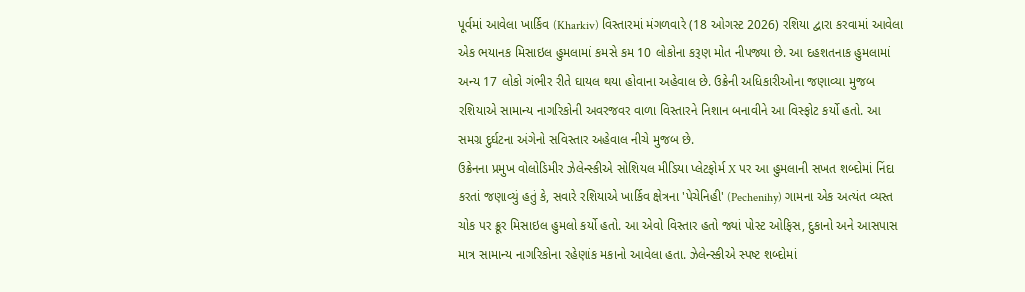પૂર્વમાં આવેલા ખાર્કિવ (Kharkiv) વિસ્તારમાં મંગળવારે (18 ઓગસ્ટ 2026) રશિયા દ્વારા કરવામાં આવેલા એક ભયાનક મિસાઇલ હુમલામાં કમસે કમ 10 લોકોના કરૂણ મોત નીપજ્યા છે. આ દહશતનાક હુમલામાં અન્ય 17 લોકો ગંભીર રીતે ઘાયલ થયા હોવાના અહેવાલ છે. ઉક્રેની અધિકારીઓના જણાવ્યા મુજબ રશિયાએ સામાન્ય નાગરિકોની અવરજવર વાળા વિસ્તારને નિશાન બનાવીને આ વિસ્ફોટ કર્યો હતો. આ સમગ્ર દુર્ઘટના અંગેનો સવિસ્તાર અહેવાલ નીચે મુજબ છે.
ઉક્રેનના પ્રમુખ વોલોડિમીર ઝેલેન્સ્કીએ સોશિયલ મીડિયા પ્લેટફોર્મ X પર આ હુમલાની સખત શબ્દોમાં નિંદા કરતાં જણાવ્યું હતું કે, સવારે રશિયાએ ખાર્કિવ ક્ષેત્રના 'પેચેનિહી' (Pechenihy) ગામના એક અત્યંત વ્યસ્ત ચોક પર ક્રૂર મિસાઇલ હુમલો કર્યો હતો. આ એવો વિસ્તાર હતો જ્યાં પોસ્ટ ઓફિસ, દુકાનો અને આસપાસ માત્ર સામાન્ય નાગરિકોના રહેણાંક મકાનો આવેલા હતા. ઝેલેન્સ્કીએ સ્પષ્ટ શબ્દોમાં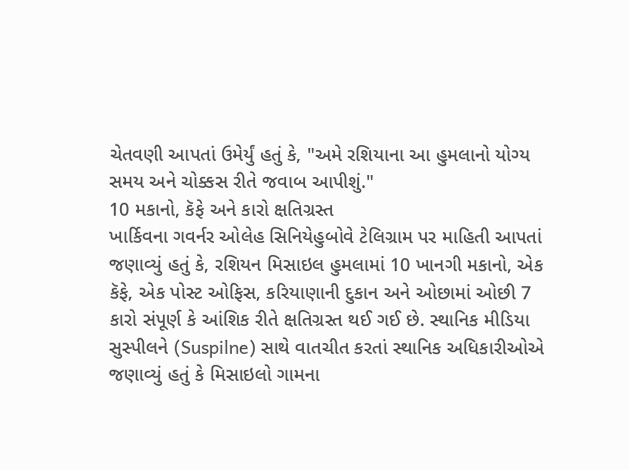ચેતવણી આપતાં ઉમેર્યું હતું કે, "અમે રશિયાના આ હુમલાનો યોગ્ય સમય અને ચોક્કસ રીતે જવાબ આપીશું."
10 મકાનો, કૅફે અને કારો ક્ષતિગ્રસ્ત
ખાર્કિવના ગવર્નર ઓલેહ સિનિયેહુબોવે ટેલિગ્રામ પર માહિતી આપતાં જણાવ્યું હતું કે, રશિયન મિસાઇલ હુમલામાં 10 ખાનગી મકાનો, એક કૅફે, એક પોસ્ટ ઓફિસ, કરિયાણાની દુકાન અને ઓછામાં ઓછી 7 કારો સંપૂર્ણ કે આંશિક રીતે ક્ષતિગ્રસ્ત થઈ ગઈ છે. સ્થાનિક મીડિયા સુસ્પીલને (Suspilne) સાથે વાતચીત કરતાં સ્થાનિક અધિકારીઓએ જણાવ્યું હતું કે મિસાઇલો ગામના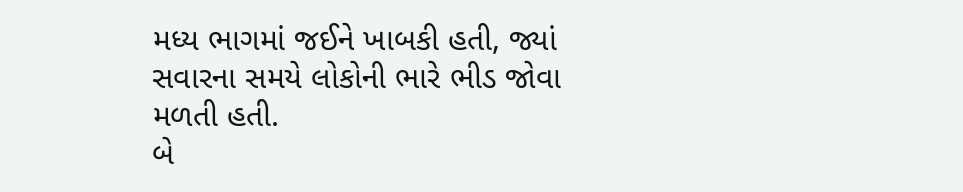મધ્ય ભાગમાં જઈને ખાબકી હતી, જ્યાં સવારના સમયે લોકોની ભારે ભીડ જોવા મળતી હતી.
બે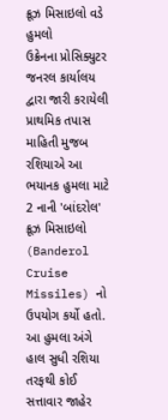ક્રૂઝ મિસાઇલો વડે હુમલો
ઉક્રેનના પ્રોસિક્યુટર જનરલ કાર્યાલય દ્વારા જારી કરાયેલી પ્રાથમિક તપાસ માહિતી મુજબ રશિયાએ આ ભયાનક હુમલા માટે 2 નાની 'બાંદરોલ' ક્રૂઝ મિસાઇલો (Banderol Cruise Missiles) નો ઉપયોગ કર્યો હતો. આ હુમલા અંગે હાલ સુધી રશિયા તરફથી કોઈ સત્તાવાર જાહેર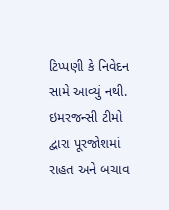ટિપ્પણી કે નિવેદન સામે આવ્યું નથી. ઇમરજન્સી ટીમો દ્વારા પૂરજોશમાં રાહત અને બચાવ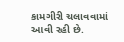કામગીરી ચલાવવામાં આવી રહી છે.